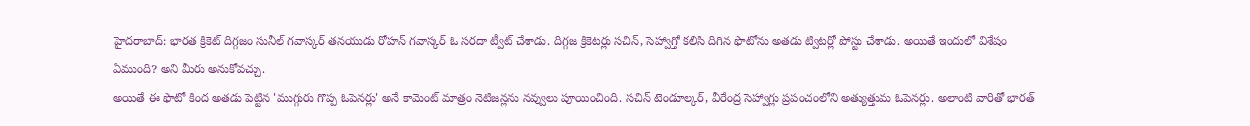హైదరాబాద్: భారత క్రికెట్ దిగ్గజం సునీల్ గవాస్కర్ తనయుడు రోహన్ గవాస్కర్ ఓ సరదా ట్వీట్ చేశాడు. దిగ్గజ క్రికెటర్లు సచిన్, సెహ్వాగ్తో కలిసి దిగిన ఫొటోను అతడు ట్విటర్లో పోస్టు చేశాడు. అయితే ఇందులో విశేషం ఏముంది? అని మీరు అనుకోవచ్చు.
అయితే ఈ ఫొటో కింద అతడు పెట్టిన 'ముగ్గురు గొప్ప ఓపెనర్లు' అనే కామెంట్ మాత్రం నెటిజన్లను నవ్వులు పూయించింది. సచిన్ టెండూల్కర్, వీరేంద్ర సెహ్వాగ్లు ప్రపంచంలోని అత్యుత్తుమ ఓపెనర్లు. అలాంటి వారితో భారత్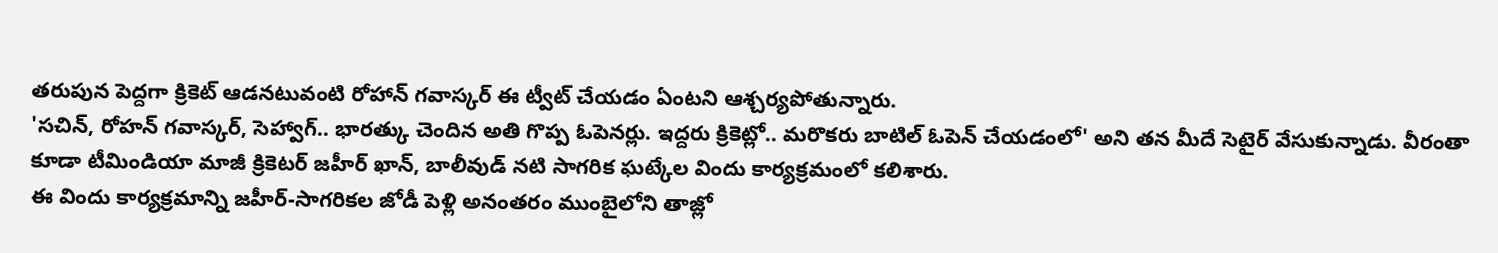తరుపున పెద్దగా క్రికెట్ ఆడనటువంటి రోహాన్ గవాస్కర్ ఈ ట్వీట్ చేయడం ఏంటని ఆశ్చర్యపోతున్నారు.
'సచిన్, రోహన్ గవాస్కర్, సెహ్వాగ్.. భారత్కు చెందిన అతి గొప్ప ఓపెనర్లు. ఇద్దరు క్రికెట్లో.. మరొకరు బాటిల్ ఓపెన్ చేయడంలో' అని తన మీదే సెటైర్ వేసుకున్నాడు. వీరంతా కూడా టీమిండియా మాజీ క్రికెటర్ జహీర్ ఖాన్, బాలీవుడ్ నటి సాగరిక ఘట్కేల విందు కార్యక్రమంలో కలిశారు.
ఈ విందు కార్యక్రమాన్ని జహీర్-సాగరికల జోడీ పెళ్లి అనంతరం ముంబైలోని తాజ్లో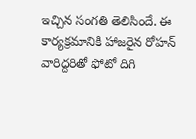ఇచ్చిన సంగతి తెలిసిందే. ఈ కార్యక్రమానికి హాజరైన రోహన్ వారిద్దరితో ఫోటో దిగి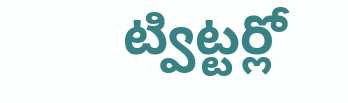ట్విట్టర్లో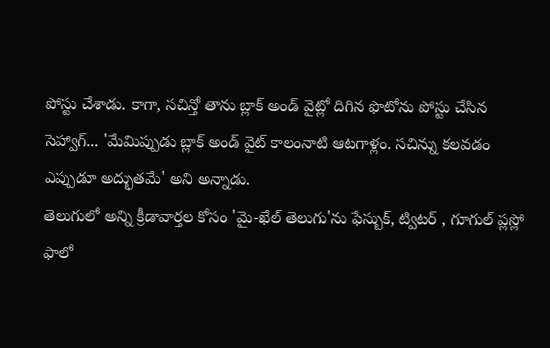పోస్టు చేశాడు. కాగా, సచిన్తో తాను బ్లాక్ అండ్ వైట్లో దిగిన ఫొటోను పోస్టు చేసిన సెహ్వాగ్... 'మేమిప్పుడు బ్లాక్ అండ్ వైట్ కాలంనాటి ఆటగాళ్లం. సచిన్ను కలవడం ఎప్పుడూ అద్భుతమే' అని అన్నాడు.
తెలుగులో అన్ని క్రీడావార్తల కోసం 'మై-ఖేల్ తెలుగు'ను ఫేస్బుక్, ట్విటర్ , గూగుల్ ప్లస్లో ఫాలో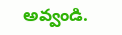అవ్వండి.